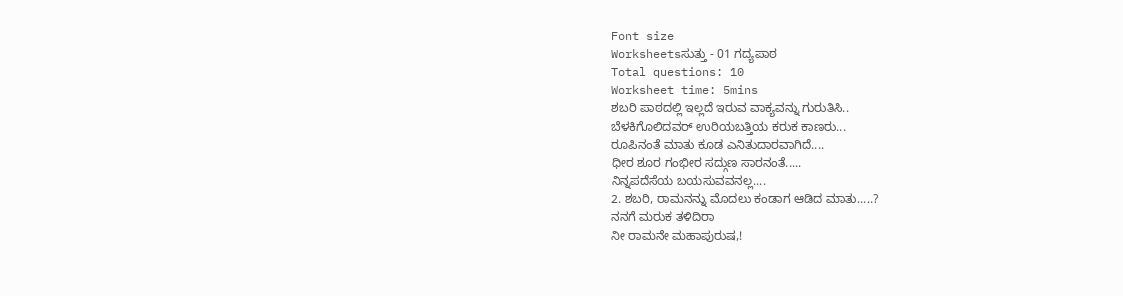Font size
Worksheetsಸುತ್ತು - 01 ಗದ್ಯಪಾಠ
Total questions: 10
Worksheet time: 5mins
ಶಬರಿ ಪಾಠದಲ್ಲಿ ಇಲ್ಲದೆ ಇರುವ ವಾಕ್ಯವನ್ನು ಗುರುತಿಸಿ..
ಬೆಳಕಿಗೊಲಿದವರ್ ಉರಿಯಬತ್ತಿಯ ಕರುಕ ಕಾಣರು...
ರೂಪಿನಂತೆ ಮಾತು ಕೂಡ ಎನಿತುದಾರವಾಗಿದೆ....
ಧೀರ ಶೂರ ಗಂಭೀರ ಸದ್ಗುಣ ಸಾರನಂತೆ.....
ನಿನ್ನಪದೆಸೆಯ ಬಯಸುವವನಲ್ಲ....
2. ಶಬರಿ, ರಾಮನನ್ನು ಮೊದಲು ಕಂಡಾಗ ಆಡಿದ ಮಾತು.....?
ನನಗೆ ಮರುಕ ತಳಿದಿರಾ
ನೀ ರಾಮನೇ ಮಹಾಪುರುಷ,!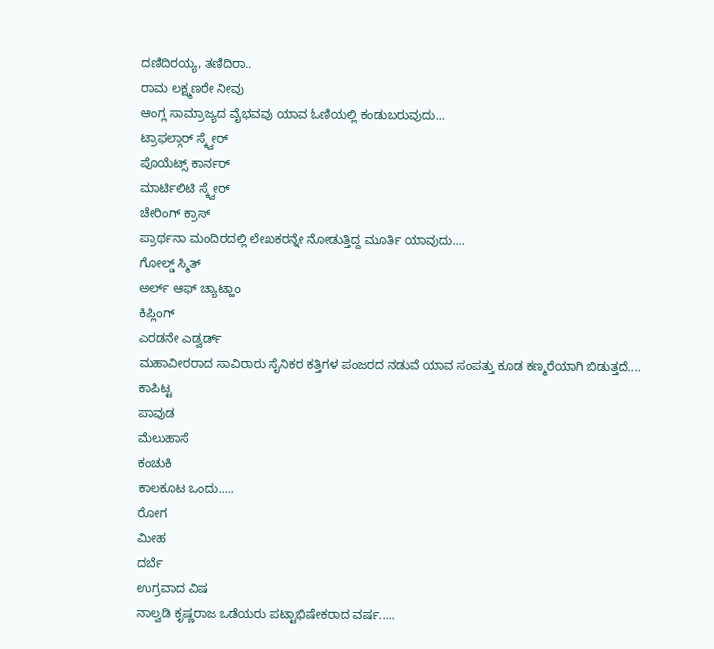ದಣಿದಿರಯ್ಯ, ತಣಿದಿರಾ..
ರಾಮ ಲಕ್ಷ್ಮಣರೇ ನೀವು
ಆಂಗ್ಲ ಸಾಮ್ರಾಜ್ಯದ ವೈಭವವು ಯಾವ ಓಣಿಯಲ್ಲಿ ಕಂಡುಬರುವುದು...
ಟ್ರಾಫಲ್ಗಾರ್ ಸ್ಕ್ವೇರ್
ಪೊಯೆಟ್ಸ್ ಕಾರ್ನರ್
ಮಾರ್ಟಿಲಿಟಿ ಸ್ಕ್ವೇರ್
ಚೇರಿಂಗ್ ಕ್ರಾಸ್
ಪ್ರಾರ್ಥನಾ ಮಂದಿರದಲ್ಲಿ ಲೇಖಕರನ್ನೇ ನೋಡುತ್ತಿದ್ದ ಮೂರ್ತಿ ಯಾವುದು....
ಗೋಲ್ಡ್ ಸ್ಮಿತ್
ಅರ್ಲ್ ಆಫ್ ಚ್ಯಾಟ್ಹಾಂ
ಕಿಪ್ಲಿಂಗ್
ಎರಡನೇ ಎಡ್ವರ್ಡ್
ಮಹಾವೀರರಾದ ಸಾವಿರಾರು ಸೈನಿಕರ ಕತ್ತಿಗಳ ಪಂಜರದ ನಡುವೆ ಯಾವ ಸಂಪತ್ತು ಕೂಡ ಕಣ್ಮರೆಯಾಗಿ ಬಿಡುತ್ತದೆ....
ಕಾಪಿಟ್ಟ
ಪಾವುಡ
ಮೆಲುಹಾಸೆ
ಕಂಚುಕಿ
ಕಾಲಕೂಟ ಒಂದು.....
ರೋಗ
ಮೀಹ
ದರ್ಬೆ
ಉಗ್ರವಾದ ವಿಷ
ನಾಲ್ವಡಿ ಕೃಷ್ಣರಾಜ ಒಡೆಯರು ಪಟ್ಟಾಭಿಷೇಕರಾದ ವರ್ಷ.....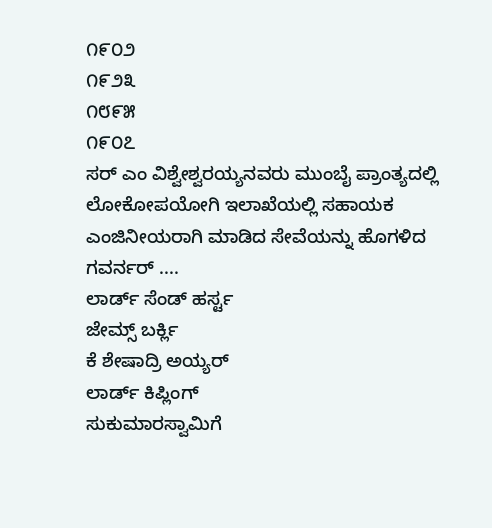೧೯೦೨
೧೯೨೩
೧೮೯೫
೧೯೦೭
ಸರ್ ಎಂ ವಿಶ್ವೇಶ್ವರಯ್ಯನವರು ಮುಂಬೈ ಪ್ರಾಂತ್ಯದಲ್ಲಿ ಲೋಕೋಪಯೋಗಿ ಇಲಾಖೆಯಲ್ಲಿ ಸಹಾಯಕ ಎಂಜಿನೀಯರಾಗಿ ಮಾಡಿದ ಸೇವೆಯನ್ನು ಹೊಗಳಿದ ಗವರ್ನರ್ ....
ಲಾರ್ಡ್ ಸೆಂಡ್ ಹರ್ಸ್ಟ
ಜೇಮ್ಸ್ ಬರ್ಕ್ಲಿ
ಕೆ ಶೇಷಾದ್ರಿ ಅಯ್ಯರ್
ಲಾರ್ಡ್ ಕಿಪ್ಲಿಂಗ್
ಸುಕುಮಾರಸ್ವಾಮಿಗೆ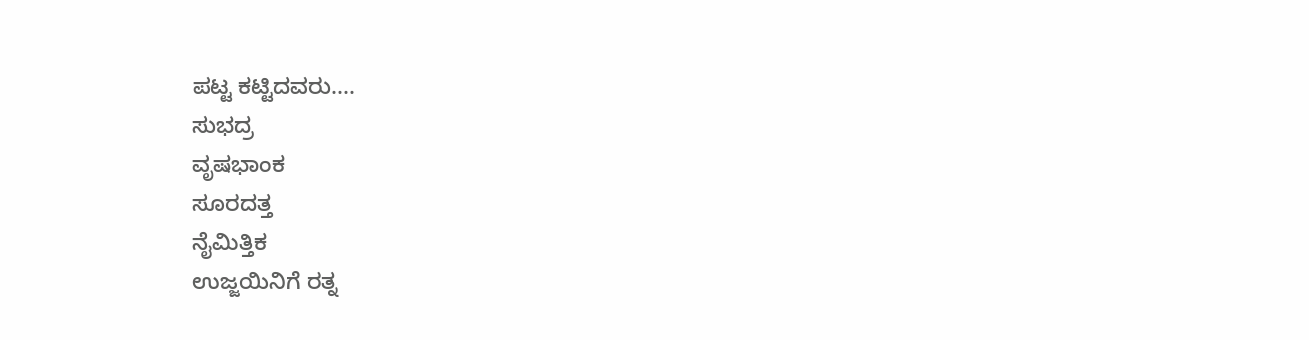ಪಟ್ಟ ಕಟ್ಟಿದವರು....
ಸುಭದ್ರ
ವೃಷಭಾಂಕ
ಸೂರದತ್ತ
ನೈಮಿತ್ತಿಕ
ಉಜ್ಜಯಿನಿಗೆ ರತ್ನ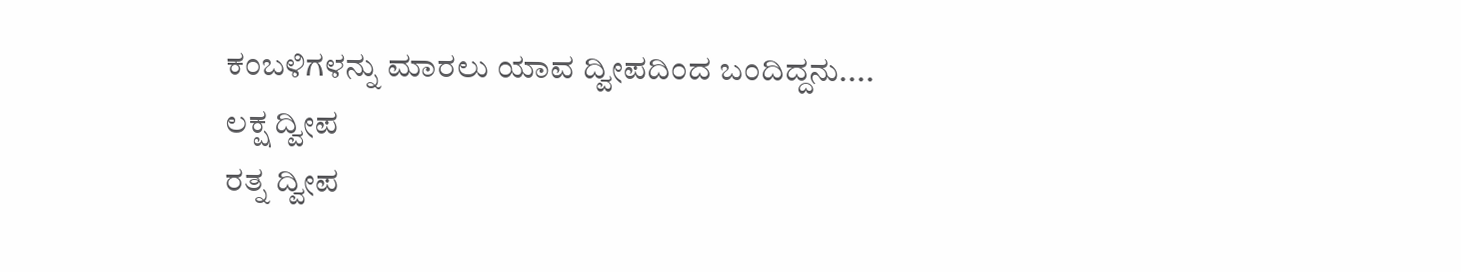ಕಂಬಳಿಗಳನ್ನು ಮಾರಲು ಯಾವ ದ್ವೀಪದಿಂದ ಬಂದಿದ್ದನು....
ಲಕ್ಷ ದ್ವೀಪ
ರತ್ನ ದ್ವೀಪ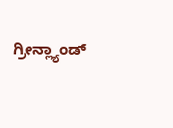ಗ್ರೀನ್ಲ್ಯಾಂಡ್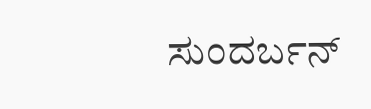ಸುಂದರ್ಬನ್